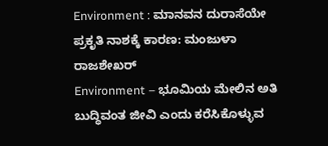Environment : ಮಾನವನ ದುರಾಸೆಯೇ ಪ್ರಕೃತಿ ನಾಶಕ್ಕೆ ಕಾರಣ: ಮಂಜುಳಾ ರಾಜಶೇಖರ್
Environment – ಭೂಮಿಯ ಮೇಲಿನ ಅತಿ ಬುದ್ಧಿವಂತ ಜೀವಿ ಎಂದು ಕರೆಸಿಕೊಳ್ಳುವ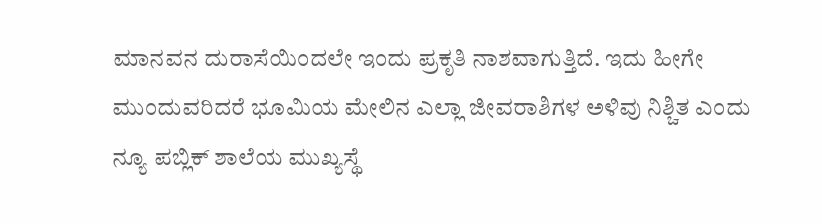ಮಾನವನ ದುರಾಸೆಯಿಂದಲೇ ಇಂದು ಪ್ರಕೃತಿ ನಾಶವಾಗುತ್ತಿದೆ. ಇದು ಹೀಗೇ ಮುಂದುವರಿದರೆ ಭೂಮಿಯ ಮೇಲಿನ ಎಲ್ಲಾ ಜೀವರಾಶಿಗಳ ಅಳಿವು ನಿಶ್ಚಿತ ಎಂದು ನ್ಯೂ ಪಬ್ಲಿಕ್ ಶಾಲೆಯ ಮುಖ್ಯಸ್ಥೆ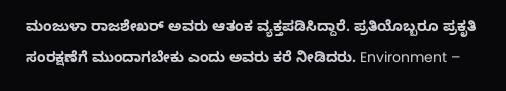ಮಂಜುಳಾ ರಾಜಶೇಖರ್ ಅವರು ಆತಂಕ ವ್ಯಕ್ತಪಡಿಸಿದ್ದಾರೆ. ಪ್ರತಿಯೊಬ್ಬರೂ ಪ್ರಕೃತಿ ಸಂರಕ್ಷಣೆಗೆ ಮುಂದಾಗಬೇಕು ಎಂದು ಅವರು ಕರೆ ನೀಡಿದರು. Environment –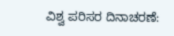ವಿಶ್ವ ಪರಿಸರ ದಿನಾಚರಣೆ: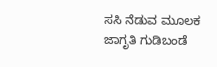ಸಸಿ ನೆಡುವ ಮೂಲಕ ಜಾಗೃತಿ ಗುಡಿಬಂಡೆ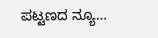ಪಟ್ಟಣದ ನ್ಯೂ…